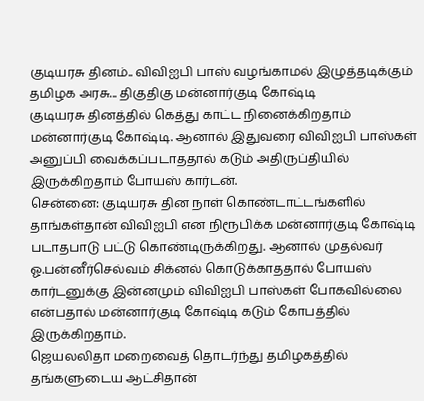குடியரசு தினம்.. விவிஐபி பாஸ் வழங்காமல் இழுத்தடிக்கும் தமிழக அரசு... திகுதிகு மன்னார்குடி கோஷ்டி
குடியரசு தினத்தில் கெத்து காட்ட நினைக்கிறதாம் மன்னார்குடி கோஷ்டி. ஆனால் இதுவரை விவிஐபி பாஸ்கள் அனுப்பி வைக்கப்படாததால் கடும் அதிருப்தியில் இருக்கிறதாம் போயஸ் கார்டன்.
சென்னை: குடியரசு தின நாள் கொண்டாட்டங்களில் தாங்கள்தான் விவிஐபி என நிரூபிக்க மன்னார்குடி கோஷ்டி படாதபாடு பட்டு கொண்டிருக்கிறது. ஆனால் முதல்வர் ஓ.பன்னீர்செல்வம் சிக்னல் கொடுக்காததால் போயஸ் கார்டனுக்கு இன்னமும் விவிஐபி பாஸ்கள் போகவில்லை என்பதால் மன்னார்குடி கோஷ்டி கடும் கோபத்தில் இருக்கிறதாம்.
ஜெயலலிதா மறைவைத் தொடர்ந்து தமிழகத்தில் தங்களுடைய ஆட்சிதான்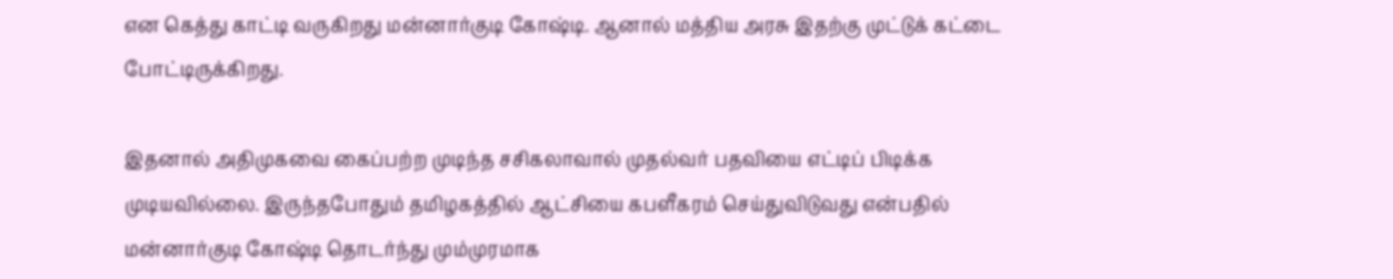என கெத்து காட்டி வருகிறது மன்னார்குடி கோஷ்டி. ஆனால் மத்திய அரசு இதற்கு முட்டுக் கட்டை போட்டிருக்கிறது.

இதனால் அதிமுகவை கைப்பற்ற முடிந்த சசிகலாவால் முதல்வர் பதவியை எட்டிப் பிடிக்க முடியவில்லை. இருந்தபோதும் தமிழகத்தில் ஆட்சியை கபளீகரம் செய்துவிடுவது என்பதில் மன்னார்குடி கோஷ்டி தொடர்ந்து மும்முரமாக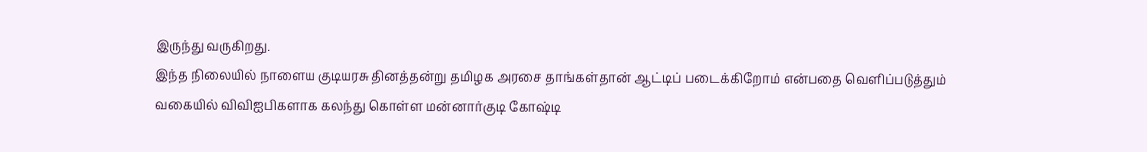இருந்து வருகிறது.
இந்த நிலையில் நாளைய குடியரசு தினத்தன்று தமிழக அரசை தாங்கள்தான் ஆட்டிப் படைக்கிறோம் என்பதை வெளிப்படுத்தும் வகையில் விவிஐபிகளாக கலந்து கொள்ள மன்னார்குடி கோஷ்டி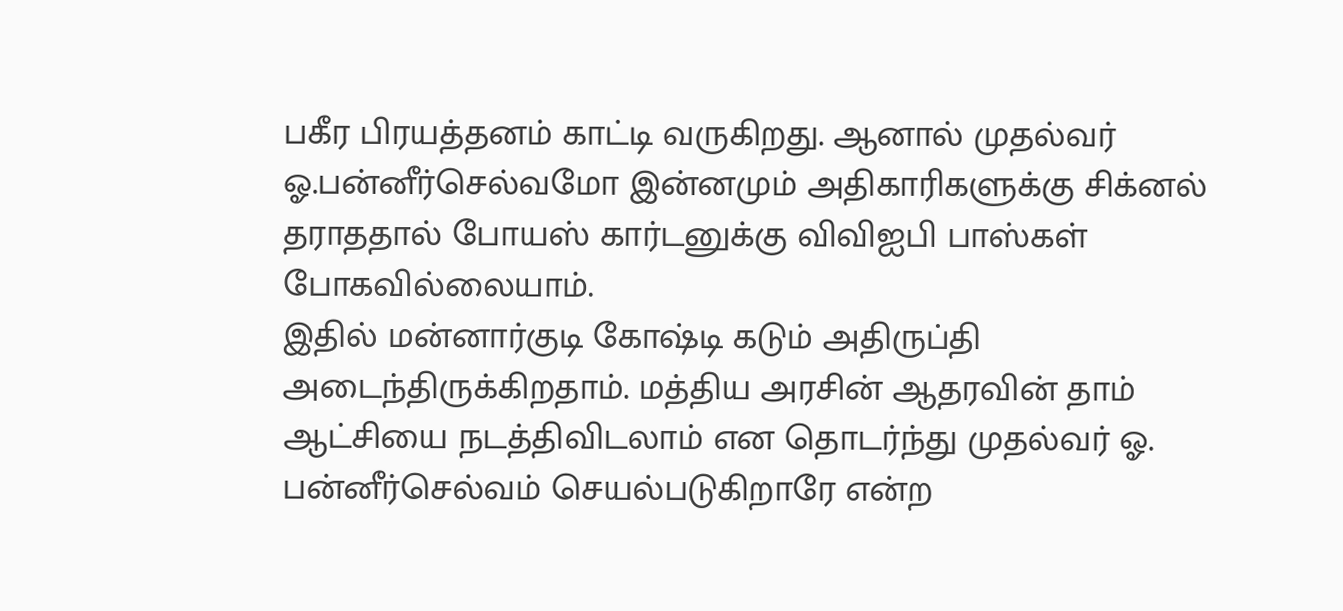பகீர பிரயத்தனம் காட்டி வருகிறது. ஆனால் முதல்வர் ஓ.பன்னீர்செல்வமோ இன்னமும் அதிகாரிகளுக்கு சிக்னல் தராததால் போயஸ் கார்டனுக்கு விவிஐபி பாஸ்கள் போகவில்லையாம்.
இதில் மன்னார்குடி கோஷ்டி கடும் அதிருப்தி அடைந்திருக்கிறதாம். மத்திய அரசின் ஆதரவின் தாம் ஆட்சியை நடத்திவிடலாம் என தொடர்ந்து முதல்வர் ஓ. பன்னீர்செல்வம் செயல்படுகிறாரே என்ற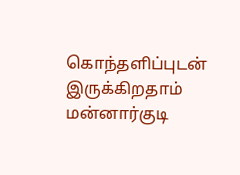கொந்தளிப்புடன் இருக்கிறதாம் மன்னார்குடி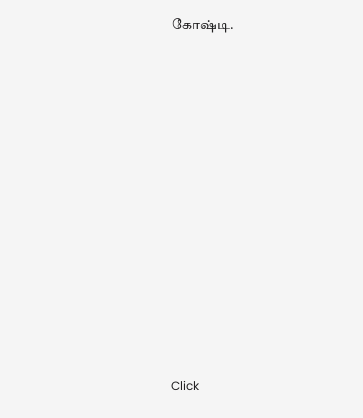கோஷ்டி.












Click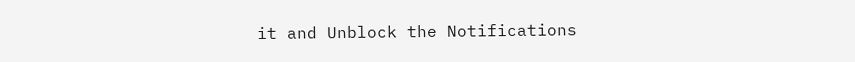it and Unblock the Notifications